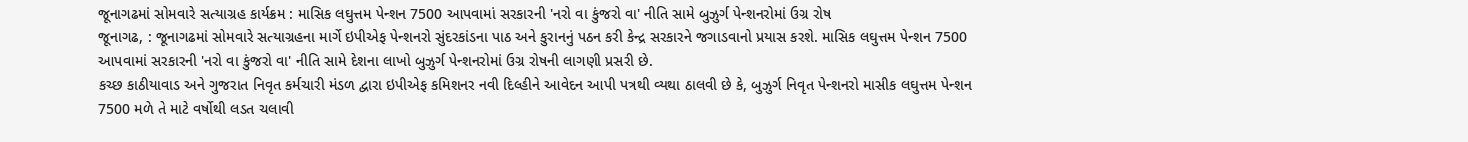જૂનાગઢમાં સોમવારે સત્યાગ્રહ કાર્યક્રમ : માસિક લઘુત્તમ પેન્શન 7500 આપવામાં સરકારની 'નરો વા કુંજરો વા' નીતિ સામે બુઝુર્ગ પેન્શનરોમાં ઉગ્ર રોષ
જૂનાગઢ, : જૂનાગઢમાં સોમવારે સત્યાગ્રહના માર્ગે ઇપીએફ પેન્શનરો સુંદરકાંડના પાઠ અને કુરાનનું પઠન કરી કેન્દ્ર સરકારને જગાડવાનો પ્રયાસ કરશે. માસિક લઘુત્તમ પેન્શન 7500 આપવામાં સરકારની 'નરો વા કુંજરો વા' નીતિ સામે દેશના લાખો બુઝુર્ગ પેન્શનરોમાં ઉગ્ર રોષની લાગણી પ્રસરી છે.
કચ્છ કાઠીયાવાડ અને ગુજરાત નિવૃત કર્મચારી મંડળ દ્વારા ઇપીએફ કમિશનર નવી દિલ્હીને આવેદન આપી પત્રથી વ્યથા ઠાલવી છે કે, બુઝુર્ગ નિવૃત પેન્શનરો માસીક લઘુત્તમ પેન્શન 7500 મળે તે માટે વર્ષોથી લડત ચલાવી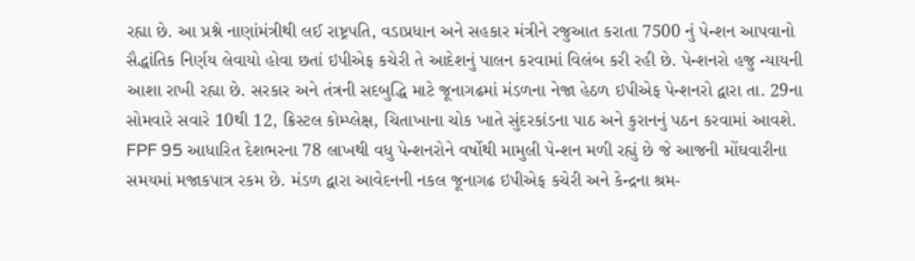રહ્યા છે. આ પ્રશ્ને નાણાંમંત્રીથી લઈ રાષ્ટ્રપતિ, વડાપ્રધાન અને સહકાર મંત્રીને રજુઆત કરાતા 7500 નું પેન્શન આપવાનો સૈદ્ધાંતિક નિર્ણય લેવાયો હોવા છતાં ઇપીએફ કચેરી તે આદેશનું પાલન કરવામાં વિલંબ કરી રહી છે. પેન્શનરો હજુ ન્યાયની આશા રાખી રહ્યા છે. સરકાર અને તંત્રની સદબુદ્ધિ માટે જૂનાગઢમાં મંડળના નેજા હેઠળ ઇપીએફ પેન્શનરો દ્વારા તા. 29ના સોમવારે સવારે 10થી 12, ક્રિસ્ટલ કોમ્પ્લેક્ષ, ચિતાખાના ચોક ખાતે સુંદરકાંડના પાઠ અને કુરાનનું પઠન કરવામાં આવશે. FPF 95 આધારિત દેશભરના 78 લાખથી વધુ પેન્શનરોને વર્ષોથી મામુલી પેન્શન મળી રહ્યું છે જે આજની મોંઘવારીના સમયમાં મજાકપાત્ર રકમ છે. મંડળ દ્વારા આવેદનની નકલ જૂનાગઢ ઇપીએફ કચેરી અને કેન્દ્રના શ્રમ-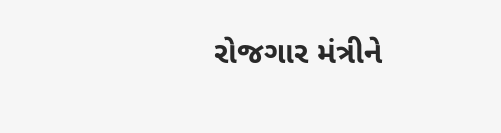રોજગાર મંત્રીને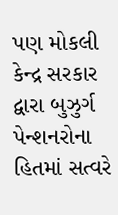પણ મોકલી કેન્દ્ર સરકાર દ્વારા બુઝુર્ગ પેન્શનરોના હિતમાં સત્વરે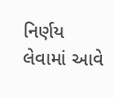નિર્ણય લેવામાં આવે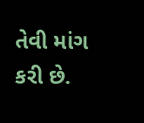તેવી માંગ કરી છે.